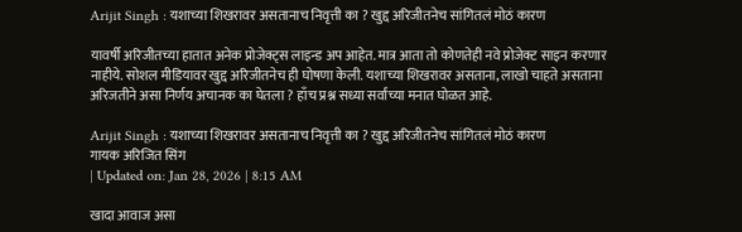Arijit Singh : यशाच्या शिखरावर असतानाच निवृत्ती का ? खुद्द अरिजीतनेच सांगितलं मोठं कारण

यावर्षी अरिजीतच्या हातात अनेक प्रोजेक्ट्स लाइन्ड अप आहेत. मात्र आता तो कोणतेही नवे प्रोजेक्ट साइन करणार नाहीये. सोशल मीडियावर खुद्द अरिजीतनेच ही घोषणा केली. यशाच्या शिखरावर असताना, लाखो चाहते असताना अरिजतीने असा निर्णय अचानक का घेतला ? हाँच प्रश्न सध्या सर्वांच्या मनात घोळत आहे.

Arijit Singh : यशाच्या शिखरावर असतानाच निवृत्ती का ? खुद्द अरिजीतनेच सांगितलं मोठं कारण
गायक अरिजित सिंग
| Updated on: Jan 28, 2026 | 8:15 AM

खादा आवाज असा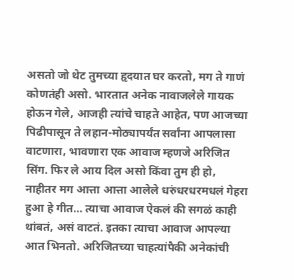असतो जो थेट तुमच्या हृदयात घर करतो, मग ते गाणं कोणतंही असो. भारतात अनेक नावाजलेले गायक होऊन गेले, आजही त्यांचे चाहते आहेत, पण आजच्या पिढीपासून ते लहान-मोठ्यापर्यंत सर्वांना आपलासा वाटणारा, भावणारा एक आवाज म्हणजे अरिजित सिंग. फिर ले आय दिल असो किंवा तुम ही हो, नाहीतर मग आत्ता आत्ता आलेले धरुंधरधरमधलं गेहरा हुआ हे गीत… त्याचा आवाज ऐकलं की सगळं काही थांबतं, असं वाटतं. इतका त्याचा आवाज आपल्या आत भिनतो. अरिजितच्या चाहत्यांपैकी अनेकांची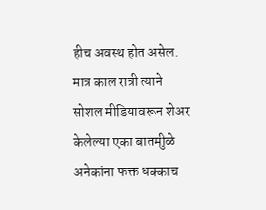हीच अवस्थ होत असेल. मात्र काल रात्री त्याने सोशल मीडियावरून शेअर केलेल्या एका बातमीुळे अनेकांना फक्त धक्काच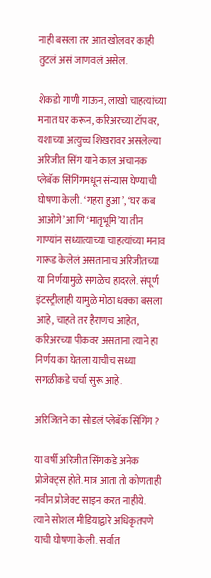नाही बसला तर आत खोलवर काही तुटलं असं जाणवलं असेल.

शेकडो गाणी गाऊन, लाखो चाहत्यांच्या मनात घर करून, करिअरच्या टॉपवर, यशाच्या अत्युच्च शिखरावर असलेल्या अरिजीत सिंग याने काल अचानक प्लेबॅक सिंगिंगमधून संन्यास घेण्याची घोषणा केली. ‘गहरा हुआ’, ‘घर कब आओगे’ आणि ‘मातृभूमि’या तीन गाण्यांन सध्यात्याच्या चाहत्यांच्या मनाव गारूड केलेलं असतानाच अरिजीतच्या या निर्णयामुळे सगळेच हादरले. संपूर्ण इंटस्ट्रीलाही यामुळे मोठा धक्का बसला आहे, चाहते तर हैराणच आहेत, करिअरच्या पीकवर असताना त्याने हा निर्णय का घेतला याचीच सध्या सगळीकडे चर्चा सुरू आहे.

अरिजितने का सोडलं प्लेबॅक सिंगिंग ?

या वर्षी अरिजीत सिंगकडे अनेक प्रोजेक्ट्स होते. मात्र आता तो कोणताही नवीन प्रोजेक्ट साइन करत नाहीये. त्याने सोशल मीडियाद्वारे अधिकृतपणे याची घोषणा केली. सर्वात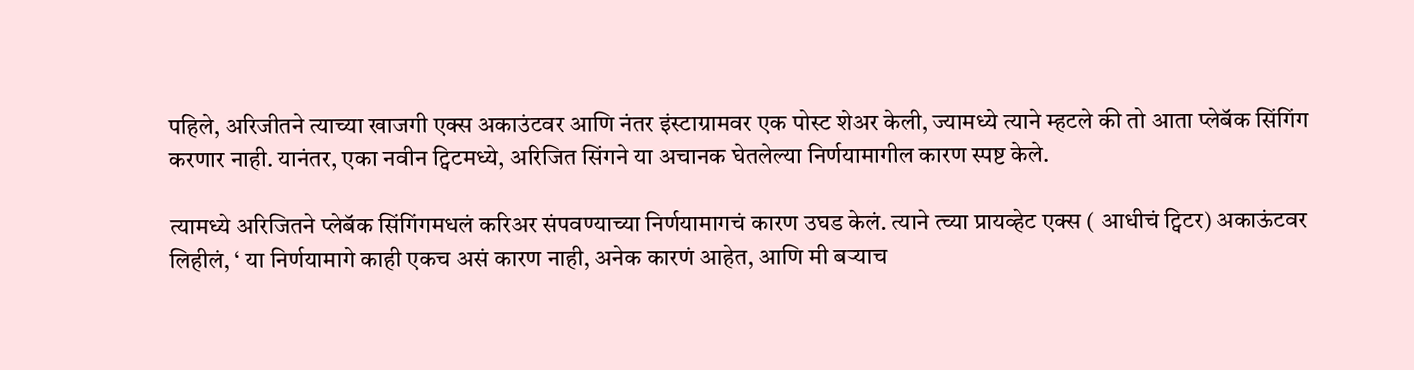पहिले, अरिजीतने त्याच्या खाजगी एक्स अकाउंटवर आणि नंतर इंस्टाग्रामवर एक पोस्ट शेअर केली, ज्यामध्ये त्याने म्हटले की तो आता प्लेबॅक सिंगिंग करणार नाही. यानंतर, एका नवीन ट्विटमध्ये, अरिजित सिंगने या अचानक घेतलेल्या निर्णयामागील कारण स्पष्ट केले.

त्यामध्ये अरिजितने प्लेबॅक सिंगिंगमधलं करिअर संपवण्याच्या निर्णयामागचं कारण उघड केलं. त्याने त्च्या प्रायव्हेट एक्स ( आधीचं ट्विटर) अकाऊंटवर लिहीलं, ‘ या निर्णयामागे काही एकच असं कारण नाही, अनेक कारणं आहेत, आणि मी बऱ्याच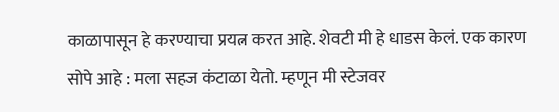काळापासून हे करण्याचा प्रयत्न करत आहे. शेवटी मी हे धाडस केलं. एक कारण सोपे आहे : मला सहज कंटाळा येतो. म्हणून मी स्टेजवर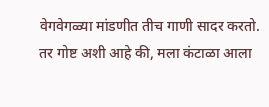वेगवेगळ्या मांडणीत तीच गाणी सादर करतो. तर गोष्ट अशी आहे की, मला कंटाळा आला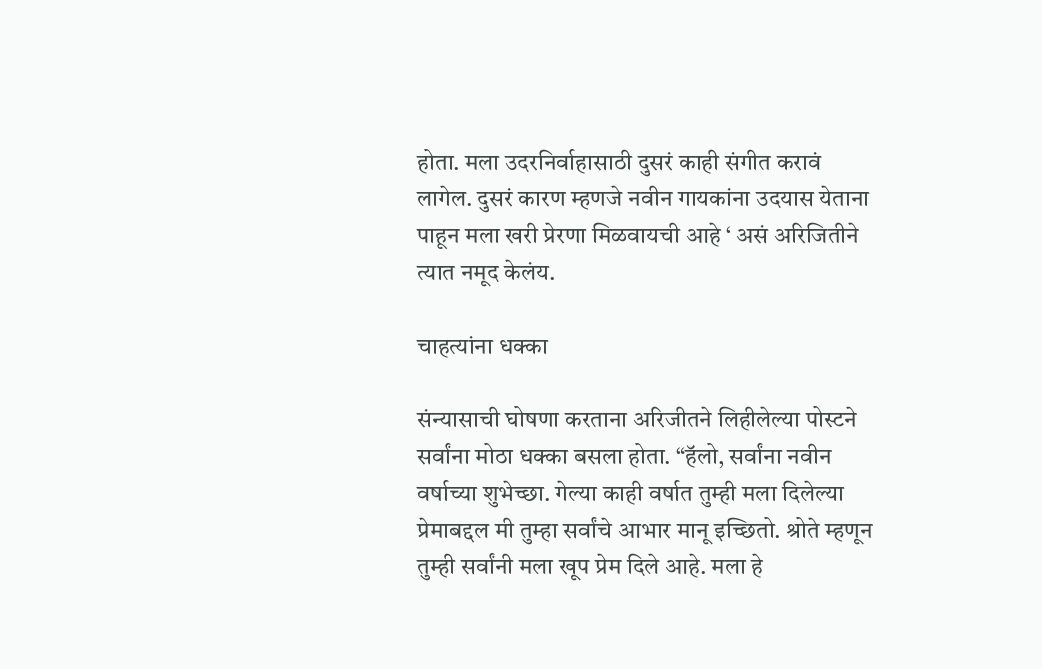होता. मला उदरनिर्वाहासाठी दुसरं काही संगीत करावं लागेल. दुसरं कारण म्हणजे नवीन गायकांना उदयास येताना पाहून मला खरी प्रेरणा मिळवायची आहे ‘ असं अरिजितीने त्यात नमूद केलंय.

चाहत्यांना धक्का

संन्यासाची घोषणा करताना अरिजीतने लिहीलेल्या पोस्टने सर्वांना मोठा धक्का बसला होता. “हॅलो, सर्वांना नवीन वर्षाच्या शुभेच्छा. गेल्या काही वर्षात तुम्ही मला दिलेल्या प्रेमाबद्दल मी तुम्हा सर्वांचे आभार मानू इच्छितो. श्रोते म्हणून तुम्ही सर्वांनी मला खूप प्रेम दिले आहे. मला हे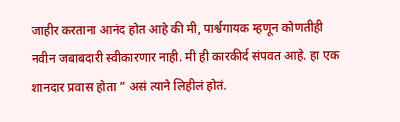जाहीर करताना आनंद होत आहे की मी, पार्श्वगायक म्हणून कोणतीही नवीन जबाबदारी स्वीकारणार नाही. मी ही कारकीर्द संपवत आहे. हा एक शानदार प्रवास होता ” असं त्याने लिहीलं होतं.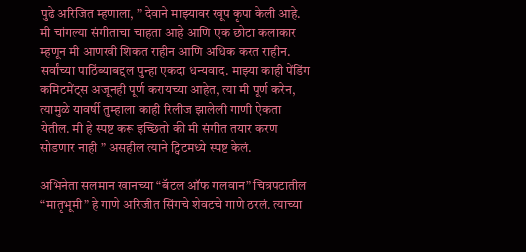पुढे अरिजित म्हणाला, ” देवाने माझ्यावर खूप कृपा केली आहे. मी चांगल्या संगीताचा चाहता आहे आणि एक छोटा कलाकार म्हणून मी आणखी शिकत राहीन आणि अधिक करत राहीन. सर्वांच्या पाठिंब्याबद्दल पुन्हा एकदा धन्यवाद. माझ्या काही पेंडिंग कमिटमेंट्स अजूनही पूर्ण करायच्या आहेत, त्या मी पूर्ण करेन, त्यामुळे यावर्षी तुम्हाला काही रिलीज झालेली गाणी ऐकता येतील. मी हे स्पष्ट करू इच्छितो की मी संगीत तयार करण सोडणार नाही ” असहील त्याने ट्विटमध्ये स्पष्ट केलं.

अभिनेता सलमान खानच्या “बॅटल ऑफ गलवान” चित्रपटातील “मातृभूमी” हे गाणे अरिजीत सिंगचे शेवटचे गाणे ठरलं. त्याच्या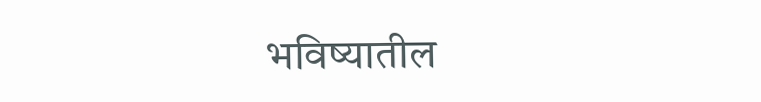भविष्यातील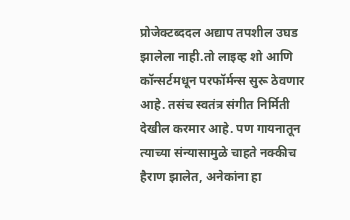प्रोजेक्टब्ददल अद्याप तपशील उघड झालेला नाही.तो लाइव्ह शो आणि कॉन्सर्टमधून परफॉर्मन्स सुरू ठेवणार आहे. तसंच स्वतंत्र संगीत निर्मिती देखील करमार आहे. पण गायनातून त्याच्या संन्यासामुळे चाहते नक्कीच हैराण झालेत, अनेकांना हा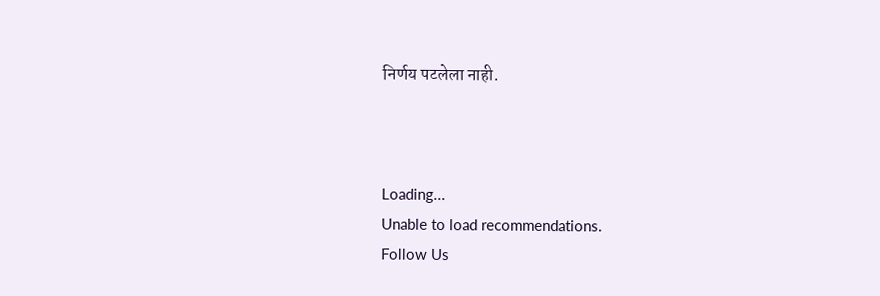निर्णय पटलेला नाही.



Loading...
Unable to load recommendations.
Follow Us